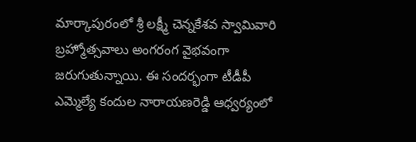మార్కాపురంలో శ్రీ లక్ష్మీ చెన్నకేశవ స్వామివారి బ్రహ్మోత్సవాలు అంగరంగ వైభవంగా జరుగుతున్నాయి. ఈ సందర్భంగా టీడీపీ ఎమ్మెల్యే కందుల నారాయణరెడ్డి ఆధ్వర్యంలో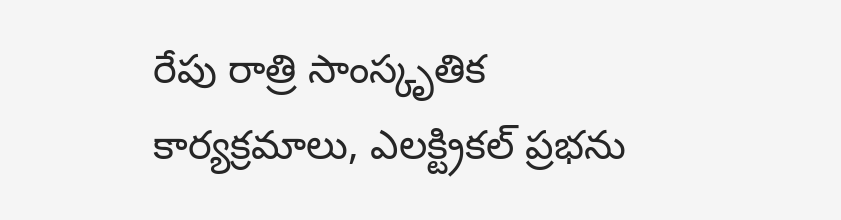రేపు రాత్రి సాంస్కృతిక కార్యక్రమాలు, ఎలక్ట్రికల్ ప్రభను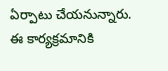ఏర్పాటు చేయనున్నారు. ఈ కార్యక్రమానికి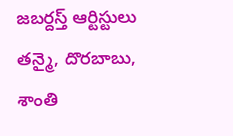జబర్దస్త్ ఆర్టిస్టులు తన్మై, దొరబాబు, శాంతి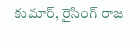కుమార్, రైసింగ్ రాజ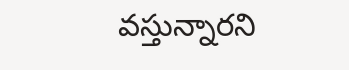వస్తున్నారని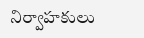నిర్వాహకులు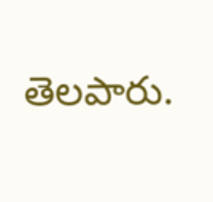తెలపారు.